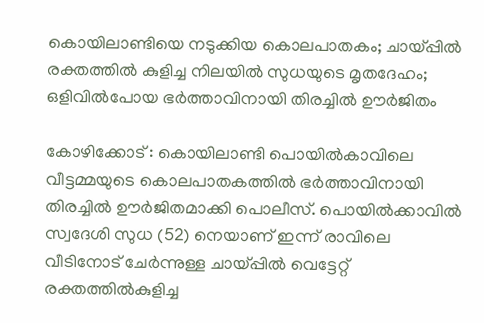കൊയിലാണ്ടിയെ നടുക്കിയ കൊലപാതകം; ചായ്പ്പിൽ രക്തത്തിൽ കുളിച്ച നിലയിൽ സുധയുടെ മൃതദേഹം; ഒളിവിൽപോയ ഭർത്താവിനായി തിരച്ചിൽ ഊർജിതം

കോഴിക്കോട് : കൊയിലാണ്ടി പൊയിൽകാവിലെ വീട്ടമ്മയുടെ കൊലപാതകത്തിൽ ഭർത്താവിനായി തിരച്ചിൽ ഊർജിതമാക്കി പൊലീസ്. പൊയിൽക്കാവിൽ സ്വദേശി സുധ (52) നെയാണ് ഇന്ന് രാവിലെ വീടിനോട് ചേർന്നുള്ള ചായ്പ്പിൽ വെട്ടേറ്റ് രക്തത്തിൽകുളിച്ച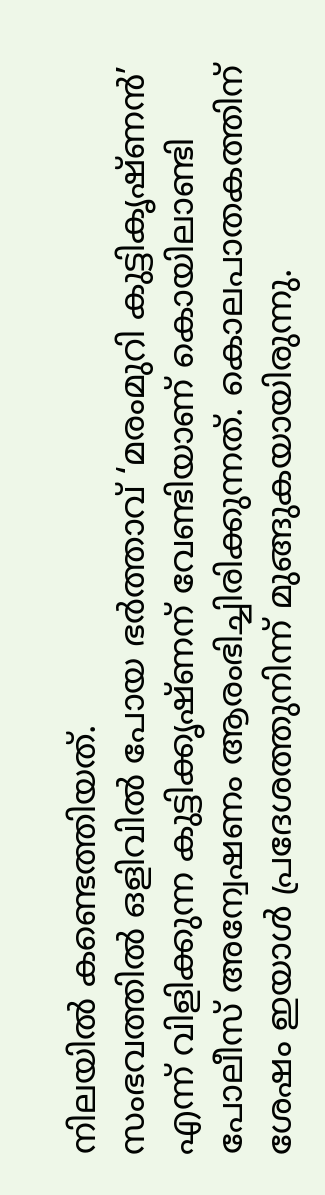നിലയിൽ കണ്ടെത്തിയത്.
സംഭവത്തിൽ ഒളിവിൽ പോയ ഭർത്താവ് ‘മരംമുറി കുട്ടികൃഷ്ണൻ’ എന്ന് വിളിക്കുന്ന കുട്ടിക്കൃഷ്ണന് വേണ്ടിയാണ് കൊയിലാണ്ടി പോലീസ് അന്വേഷണം ആരംഭിച്ചിരിക്കുന്നത്. കൊലപാതകത്തിന് ശേഷം ഇയാൾ പ്രദേശത്തുനിന്ന് മുങ്ങുകയായിരുന്നു.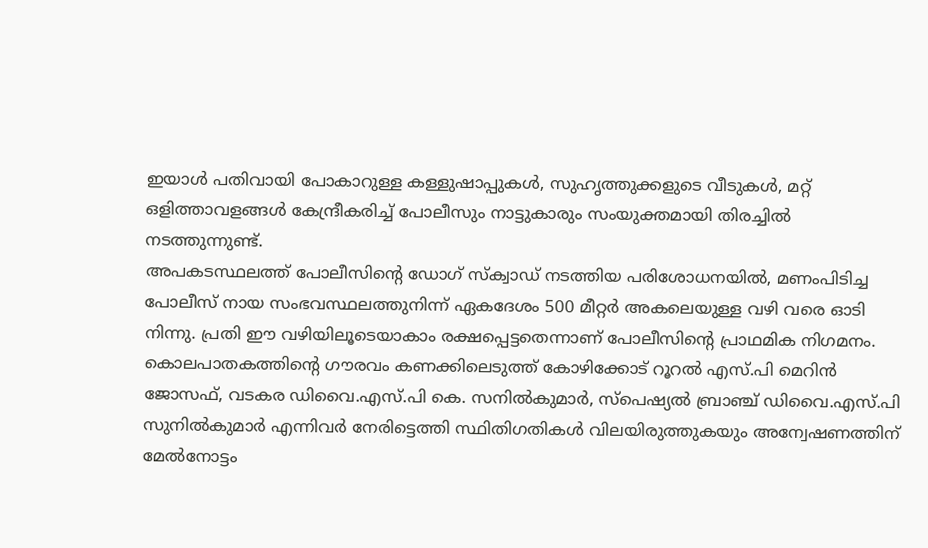ഇയാൾ പതിവായി പോകാറുള്ള കള്ളുഷാപ്പുകൾ, സുഹൃത്തുക്കളുടെ വീടുകൾ, മറ്റ് ഒളിത്താവളങ്ങൾ കേന്ദ്രീകരിച്ച് പോലീസും നാട്ടുകാരും സംയുക്തമായി തിരച്ചിൽ നടത്തുന്നുണ്ട്.
അപകടസ്ഥലത്ത് പോലീസിന്റെ ഡോഗ് സ്ക്വാഡ് നടത്തിയ പരിശോധനയിൽ, മണംപിടിച്ച പോലീസ് നായ സംഭവസ്ഥലത്തുനിന്ന് ഏകദേശം 500 മീറ്റർ അകലെയുള്ള വഴി വരെ ഓടി നിന്നു. പ്രതി ഈ വഴിയിലൂടെയാകാം രക്ഷപ്പെട്ടതെന്നാണ് പോലീസിന്റെ പ്രാഥമിക നിഗമനം.
കൊലപാതകത്തിന്റെ ഗൗരവം കണക്കിലെടുത്ത് കോഴിക്കോട് റൂറൽ എസ്.പി മെറിൻ ജോസഫ്, വടകര ഡിവൈ.എസ്.പി കെ. സനിൽകുമാർ, സ്പെഷ്യൽ ബ്രാഞ്ച് ഡിവൈ.എസ്.പി സുനിൽകുമാർ എന്നിവർ നേരിട്ടെത്തി സ്ഥിതിഗതികൾ വിലയിരുത്തുകയും അന്വേഷണത്തിന് മേൽനോട്ടം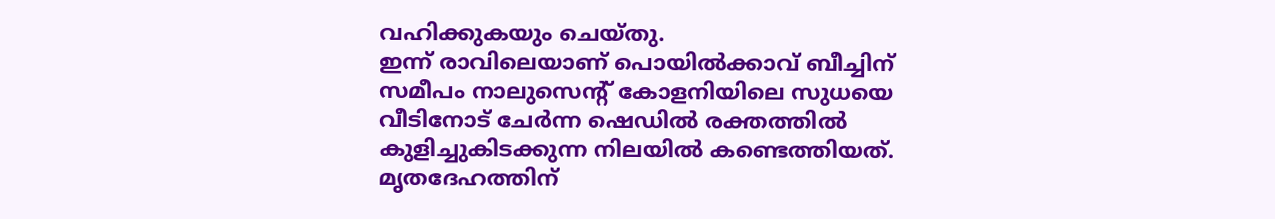വഹിക്കുകയും ചെയ്തു.
ഇന്ന് രാവിലെയാണ് പൊയിൽക്കാവ് ബീച്ചിന് സമീപം നാലുസെന്റ് കോളനിയിലെ സുധയെ വീടിനോട് ചേർന്ന ഷെഡിൽ രക്തത്തിൽ കുളിച്ചുകിടക്കുന്ന നിലയിൽ കണ്ടെത്തിയത്. മൃതദേഹത്തിന്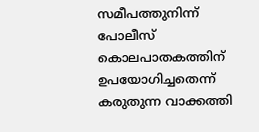സമീപത്തുനിന്ന് പോലീസ് കൊലപാതകത്തിന് ഉപയോഗിച്ചതെന്ന് കരുതുന്ന വാക്കത്തി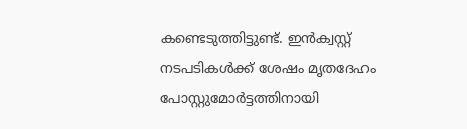കണ്ടെടുത്തിട്ടുണ്ട്. ഇൻക്വസ്റ്റ് നടപടികൾക്ക് ശേഷം മൃതദേഹം പോസ്റ്റുമോർട്ടത്തിനായി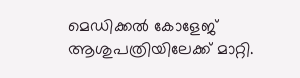മെഡിക്കൽ കോളേജ് ആശുപത്രിയിലേക്ക് മാറ്റി.